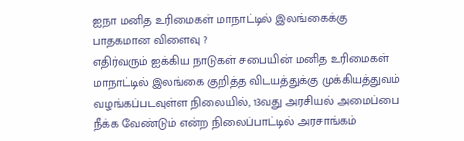ஐநா மனித உரிமைகள் மாநாட்டில் இலங்கைக்கு பாதகமான விளைவு ?
எதிர்வரும் ஐக்கிய நாடுகள் சபையின் மனித உரிமைகள் மாநாட்டில் இலங்கை குறித்த விடயத்துக்கு முக்கியத்துவம் வழங்கப்படவுள்ள நிலையில், 13வது அரசியல் அமைப்பை நீக்க வேண்டும் என்ற நிலைப்பாட்டில் அரசாங்கம்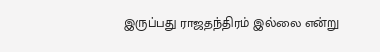இருப்பது ராஜதந்திரம் இல்லை என்று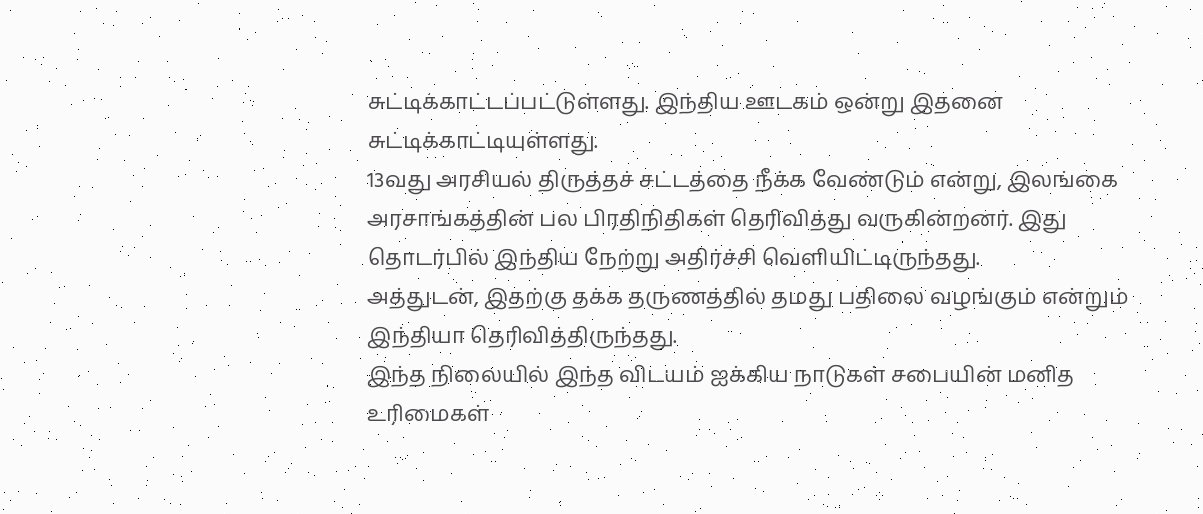சுட்டிக்காட்டப்பட்டுள்ளது. இந்திய ஊடகம் ஒன்று இதனை சுட்டிக்காட்டியுள்ளது.
13வது அரசியல் திருத்தச் சட்டத்தை நீக்க வேண்டும் என்று, இலங்கை அரசாங்கத்தின் பல பிரதிநிதிகள் தெரிவித்து வருகின்றனர். இது தொடர்பில் இந்திய நேற்று அதிர்ச்சி வெளியிட்டிருந்தது.
அத்துடன், இதற்கு தக்க தருணத்தில் தமது பதிலை வழங்கும் என்றும் இந்தியா தெரிவித்திருந்தது.
இந்த நிலையில் இந்த விடயம் ஐக்கிய நாடுகள் சபையின் மனித உரிமைகள்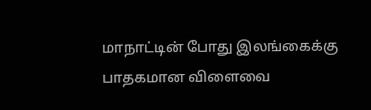மாநாட்டின் போது இலங்கைக்கு பாதகமான விளைவை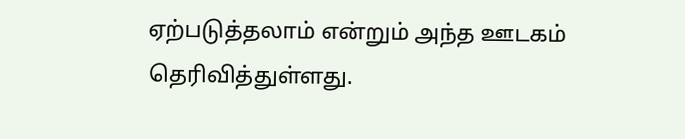ஏற்படுத்தலாம் என்றும் அந்த ஊடகம் தெரிவித்துள்ளது.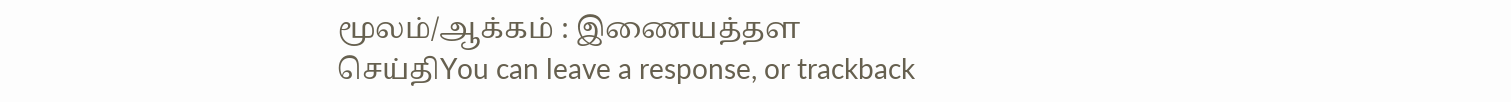மூலம்/ஆக்கம் : இணையத்தள செய்திYou can leave a response, or trackback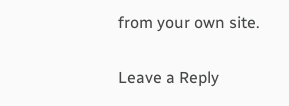from your own site.

Leave a Reply